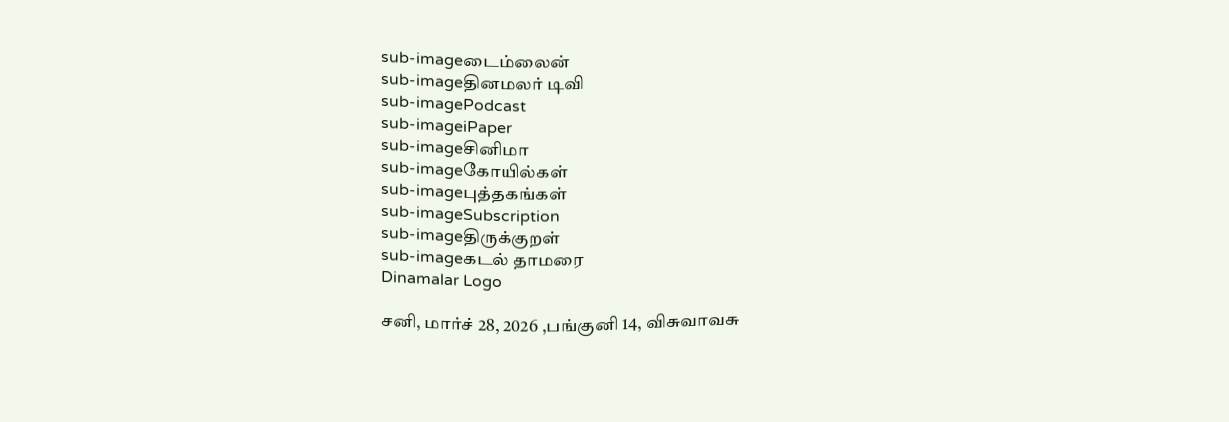sub-imageடைம்லைன்
sub-imageதினமலர் டிவி
sub-imagePodcast
sub-imageiPaper
sub-imageசினிமா
sub-imageகோயில்கள்
sub-imageபுத்தகங்கள்
sub-imageSubscription
sub-imageதிருக்குறள்
sub-imageகடல் தாமரை
Dinamalar Logo

சனி, மார்ச் 28, 2026 ,பங்குனி 14, விசுவாவசு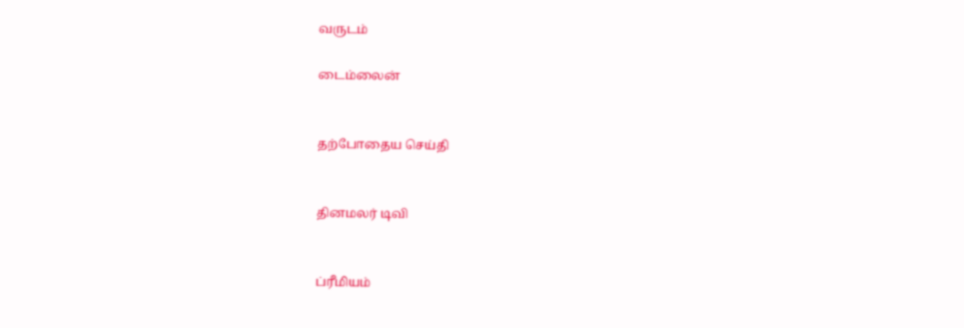வருடம்

டைம்லைன்


தற்போதைய செய்தி


தினமலர் டிவி


ப்ரீமியம்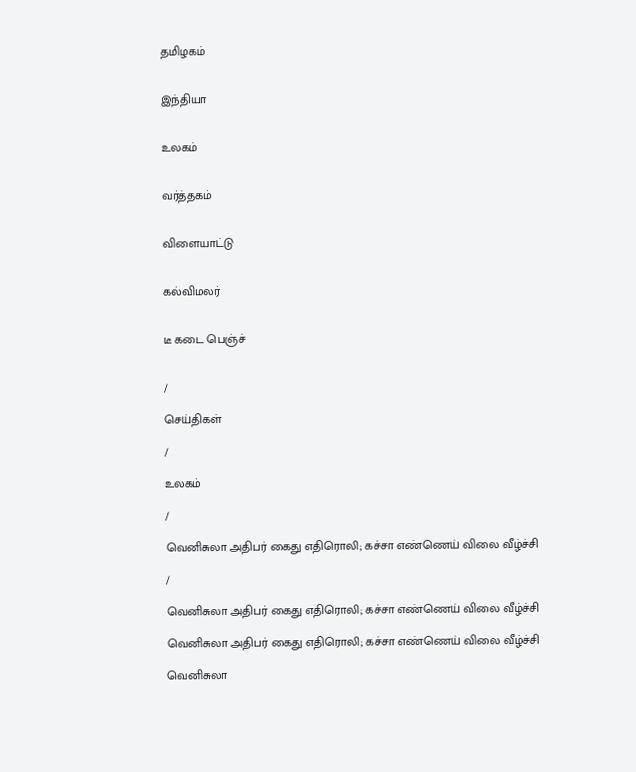தமிழகம்


இந்தியா


உலகம்


வர்த்தகம்


விளையாட்டு


கல்விமலர்


டீ கடை பெஞ்ச்


/

செய்திகள்

/

உலகம்

/

வெனிசுலா அதிபர் கைது எதிரொலி; கச்சா எண்ணெய் விலை வீழ்ச்சி

/

வெனிசுலா அதிபர் கைது எதிரொலி; கச்சா எண்ணெய் விலை வீழ்ச்சி

வெனிசுலா அதிபர் கைது எதிரொலி; கச்சா எண்ணெய் விலை வீழ்ச்சி

வெனிசுலா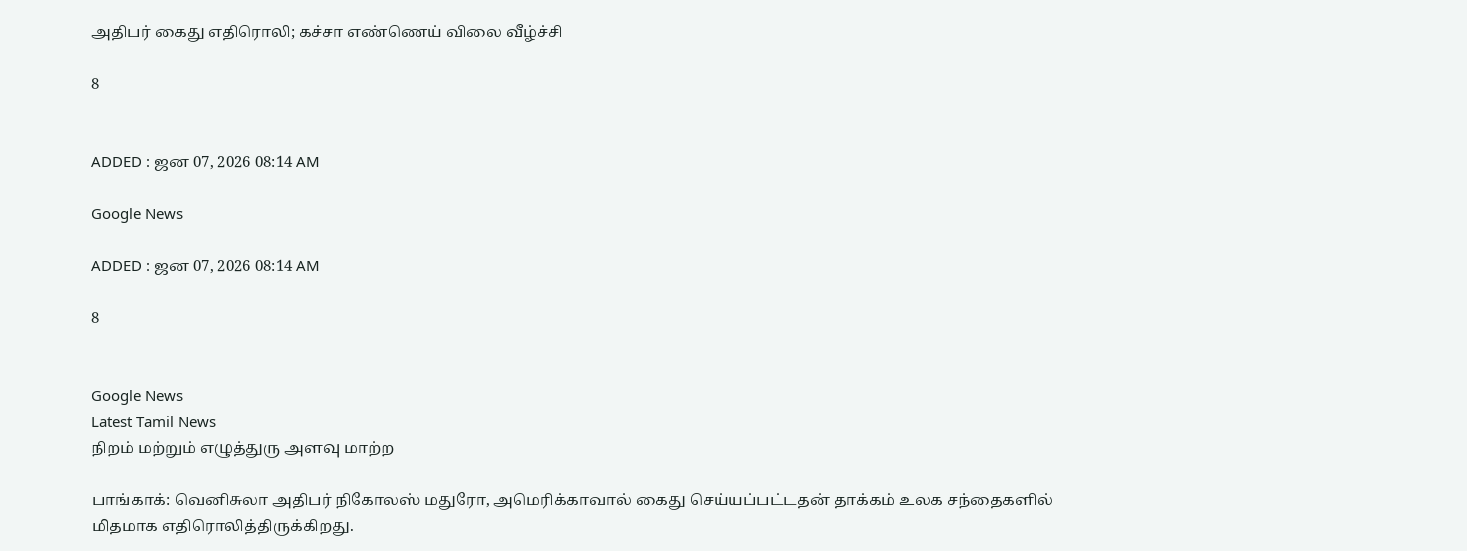அதிபர் கைது எதிரொலி; கச்சா எண்ணெய் விலை வீழ்ச்சி

8


ADDED : ஜன 07, 2026 08:14 AM

Google News

ADDED : ஜன 07, 2026 08:14 AM

8


Google News
Latest Tamil News
நிறம் மற்றும் எழுத்துரு அளவு மாற்ற

பாங்காக்: வெனிசுலா அதிபர் நிகோலஸ் மதுரோ, அமெரிக்காவால் கைது செய்யப்பட்டதன் தாக்கம் உலக சந்தைகளில் மிதமாக எதிரொலித்திருக்கிறது.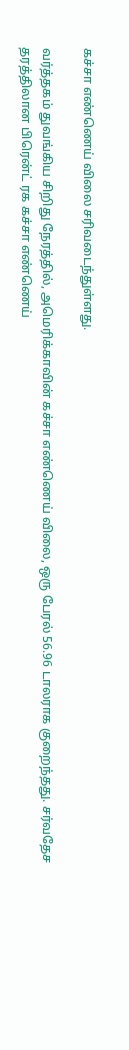கச்சா எண்ணெய் விலை சரிவடைந்துள்ளது.

வர்த்தகம் துவங்கிய சிறிது நேரத்தில், அமெரிக்காவின் கச்சா எண்ணெய் விலை, ஒரு பேரல் 56.96 டாலராக குறைந்தது. சர்வதேச தரத்திலான பிரென்ட் ரக கச்சா எண்ணெய்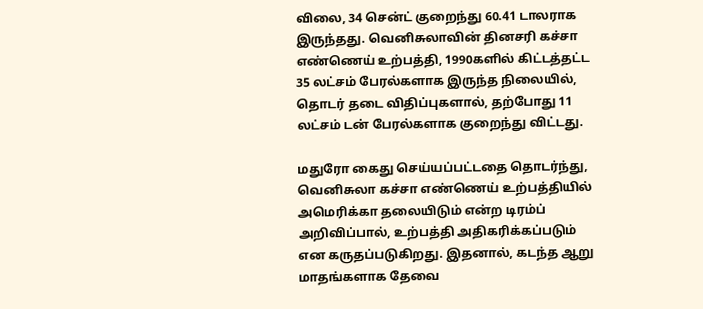விலை, 34 சென்ட் குறைந்து 60.41 டாலராக இருந்தது. வெனிசுலாவின் தினசரி கச்சா எண்ணெய் உற்பத்தி, 1990களில் கிட்டத்தட்ட 35 லட்சம் பேரல்களாக இருந்த நிலையில், தொடர் தடை விதிப்புகளால், தற்போது 11 லட்சம் டன் பேரல்களாக குறைந்து விட்டது.

மதுரோ கைது செய்யப்பட்டதை தொடர்ந்து, வெனிசுலா கச்சா எண்ணெய் உற்பத்தியில் அமெரிக்கா தலையிடும் என்ற டிரம்ப் அறிவிப்பால், உற்பத்தி அதிகரிக்கப்படும் என கருதப்படுகிறது. இதனால், கடந்த ஆறு மாதங்களாக தேவை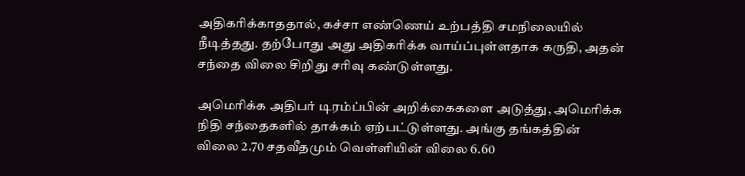அதிகரிக்காததால், கச்சா எண்ணெய் உற்பத்தி சமநிலையில் நீடித்தது. தற்போது அது அதிகரிக்க வாய்ப்புள்ளதாக கருதி, அதன் சந்தை விலை சிறிது சரிவு கண்டுள்ளது.

அமெரிக்க அதிபர் டிரம்ப்பின் அறிக்கைகளை அடுத்து, அமெரிக்க நிதி சந்தைகளில் தாக்கம் ஏற்பட்டுள்ளது. அங்கு தங்கத்தின் விலை 2.70 சதவீதமும் வெள்ளியின் விலை 6.60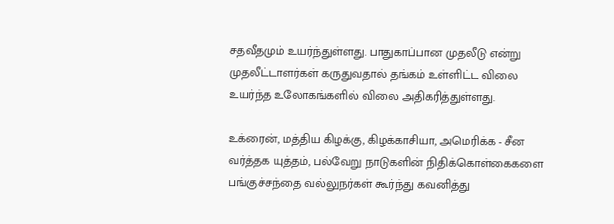சதவீதமும் உயர்ந்துள்ளது. பாதுகாப்பான முதலீடு என்று முதலீட்டாளர்கள் கருதுவதால் தங்கம் உள்ளிட்ட விலை உயர்ந்த உலோகங்களில் விலை அதிகரித்துள்ளது.

உக்ரைன், மத்திய கிழக்கு, கிழக்காசியா, அமெரிக்க - சீன வர்த்தக யுத்தம், பல்வேறு நாடுகளின் நிதிக்கொள்கைகளை பங்குச்சந்தை வல்லுநர்கள் கூர்ந்து கவனித்து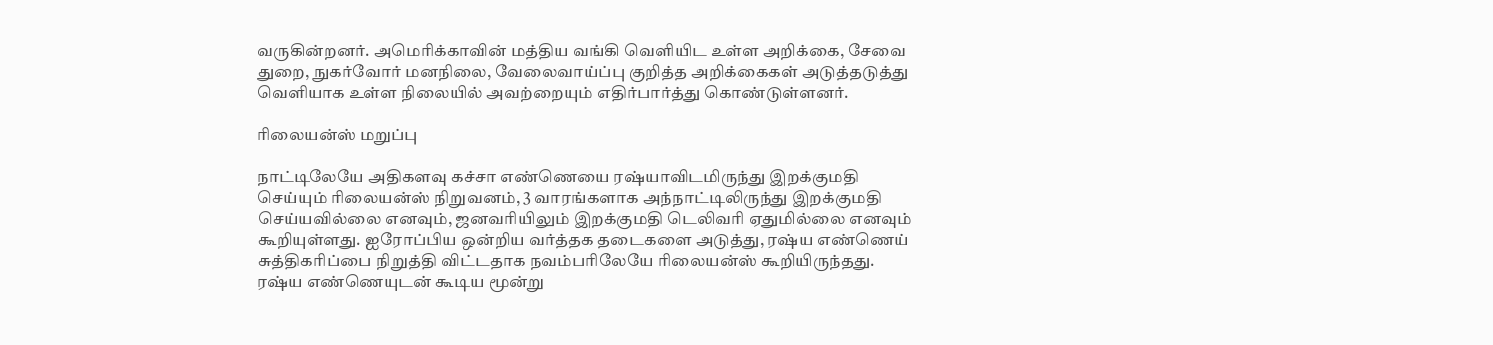வருகின்றனர். அமெரிக்காவின் மத்திய வங்கி வெளியிட உள்ள அறிக்கை, சேவை துறை, நுகர்வோர் மனநிலை, வேலைவாய்ப்பு குறித்த அறிக்கைகள் அடுத்தடுத்து வெளியாக உள்ள நிலையில் அவற்றையும் எதிர்பார்த்து கொண்டுள்ளனர்.

ரிலையன்ஸ் மறுப்பு

நாட்டிலேயே அதிகளவு கச்சா எண்ணெயை ரஷ்யாவிடமிருந்து இறக்குமதி செய்யும் ரிலையன்ஸ் நிறுவனம், 3 வாரங்களாக அந்நாட்டிலிருந்து இறக்குமதி செய்யவில்லை எனவும், ஜனவரியிலும் இறக்குமதி டெலிவரி ஏதுமில்லை எனவும் கூறியுள்ளது. ஐரோப்பிய ஒன்றிய வர்த்தக தடைகளை அடுத்து, ரஷ்ய எண்ணெய் சுத்திகரிப்பை நிறுத்தி விட்டதாக நவம்பரிலேயே ரிலையன்ஸ் கூறியிருந்தது.
ரஷ்ய எண்ணெயுடன் கூடிய மூன்று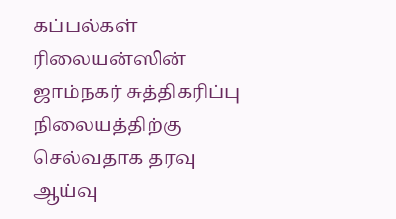கப்பல்கள் ரிலையன்ஸின் ஜாம்நகர் சுத்திகரிப்பு நிலையத்திற்கு செல்வதாக தரவு ஆய்வு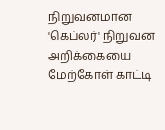நிறுவனமான 'கெப்லர்' நிறுவன அறிக்கையை மேற்கோள் காட்டி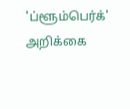'ப்ளூம்பெர்க்' அறிக்கை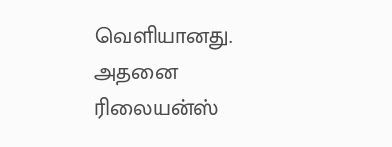வெளியானது. அதனை ரிலையன்ஸ்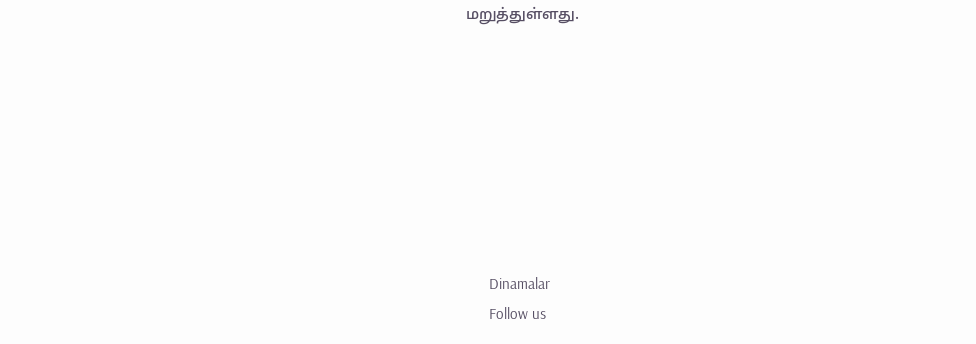மறுத்துள்ளது.








      Dinamalar
      Follow us